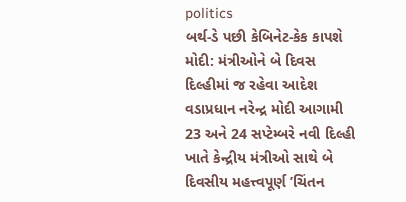politics
બર્થ-ડે પછી કેબિનેટ-કેક કાપશે મોદી: મંત્રીઓને બે દિવસ દિલ્હીમાં જ રહેવા આદેશ
વડાપ્રધાન નરેન્દ્ર મોદી આગામી 23 અને 24 સપ્ટેમ્બરે નવી દિલ્હી ખાતે કેન્દ્રીય મંત્રીઓ સાથે બે દિવસીય મહત્ત્વપૂર્ણ ’ચિંતન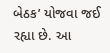બેઠક’ યોજવા જઈ રહ્યા છે. આ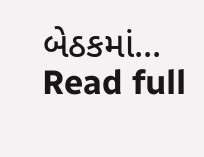બેઠકમાં...
Read full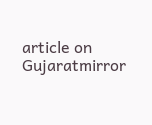article on Gujaratmirror